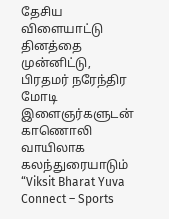தேசிய விளையாட்டு தினத்தை முன்னிட்டு, பிரதமர் நரேந்திர மோடி இளைஞர்களுடன் காணொலி வாயிலாக கலந்துரையாடும் “Viksit Bharat Yuva Connect – Sports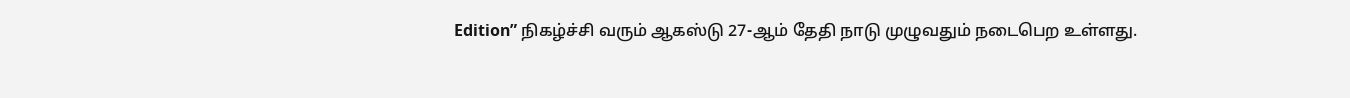Edition” நிகழ்ச்சி வரும் ஆகஸ்டு 27-ஆம் தேதி நாடு முழுவதும் நடைபெற உள்ளது.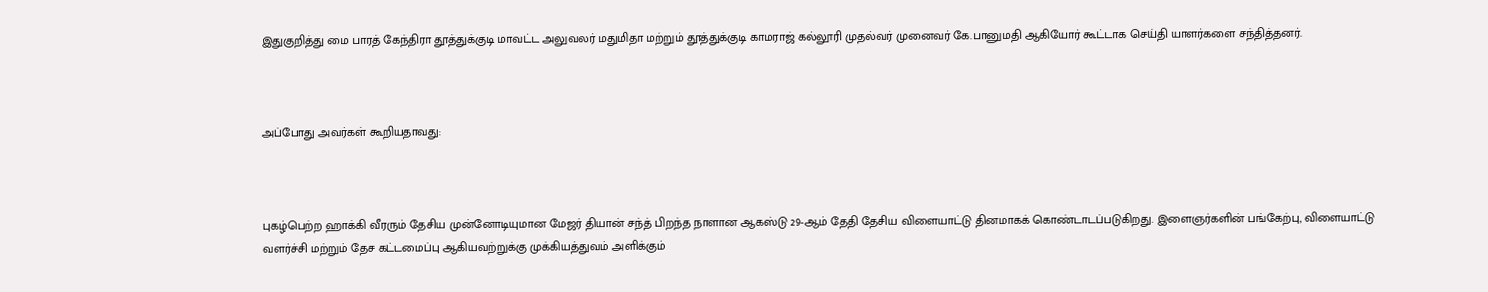இதுகுறித்து மை பாரத் கேந்திரா தூத்துக்குடி மாவட்ட அலுவலர் மதுமிதா மற்றும் தூத்துக்குடி காமராஜ் கல்லூரி முதல்வர் முனைவர் கே.பானுமதி ஆகியோர் கூட்டாக செய்தி யாளர்களை சந்தித்தனர்.



அப்போது அவர்கள் கூறியதாவது:



புகழ்பெற்ற ஹாக்கி வீரரும் தேசிய முன்னோடியுமான மேஜர் தியான் சந்த் பிறந்த நாளான ஆகஸ்டு 29-ஆம் தேதி தேசிய விளையாட்டு தினமாகக் கொண்டாடப்படுகிறது. இளைஞர்களின் பங்கேற்பு, விளையாட்டு வளர்ச்சி மற்றும் தேச கட்டமைப்பு ஆகியவற்றுக்கு முக்கியத்துவம் அளிக்கும்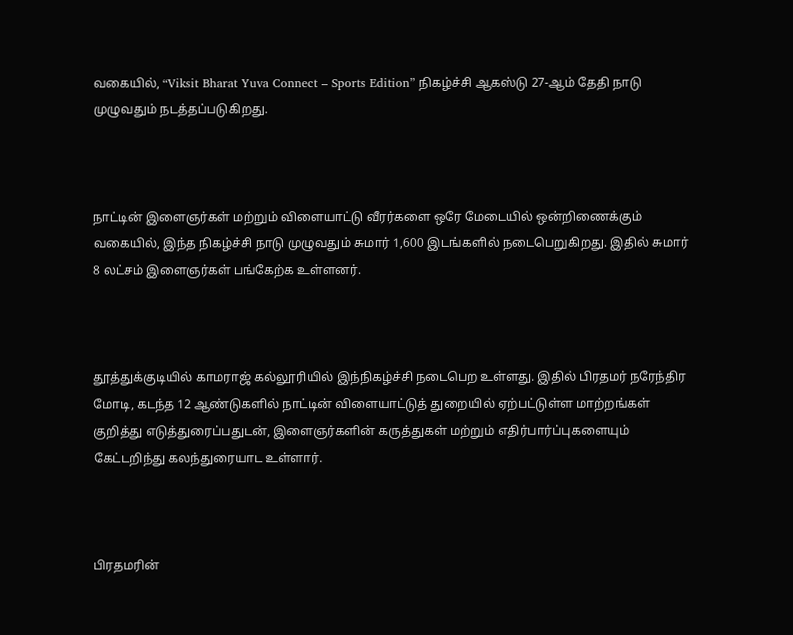வகையில், “Viksit Bharat Yuva Connect – Sports Edition” நிகழ்ச்சி ஆகஸ்டு 27-ஆம் தேதி நாடு முழுவதும் நடத்தப்படுகிறது.



நாட்டின் இளைஞர்கள் மற்றும் விளையாட்டு வீரர்களை ஒரே மேடையில் ஒன்றிணைக்கும் வகையில், இந்த நிகழ்ச்சி நாடு முழுவதும் சுமார் 1,600 இடங்களில் நடைபெறுகிறது. இதில் சுமார் 8 லட்சம் இளைஞர்கள் பங்கேற்க உள்ளனர்.



தூத்துக்குடியில் காமராஜ் கல்லூரியில் இந்நிகழ்ச்சி நடைபெற உள்ளது. இதில் பிரதமர் நரேந்திர மோடி, கடந்த 12 ஆண்டுகளில் நாட்டின் விளையாட்டுத் துறையில் ஏற்பட்டுள்ள மாற்றங்கள் குறித்து எடுத்துரைப்பதுடன், இளைஞர்களின் கருத்துகள் மற்றும் எதிர்பார்ப்புகளையும் கேட்டறிந்து கலந்துரையாட உள்ளார்.



பிரதமரின்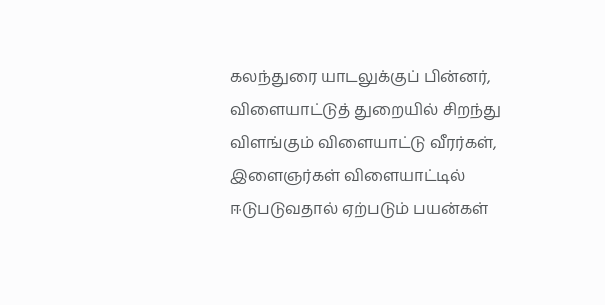கலந்துரை யாடலுக்குப் பின்னர், விளையாட்டுத் துறையில் சிறந்து விளங்கும் விளையாட்டு வீரர்கள், இளைஞர்கள் விளையாட்டில் ஈடுபடுவதால் ஏற்படும் பயன்கள்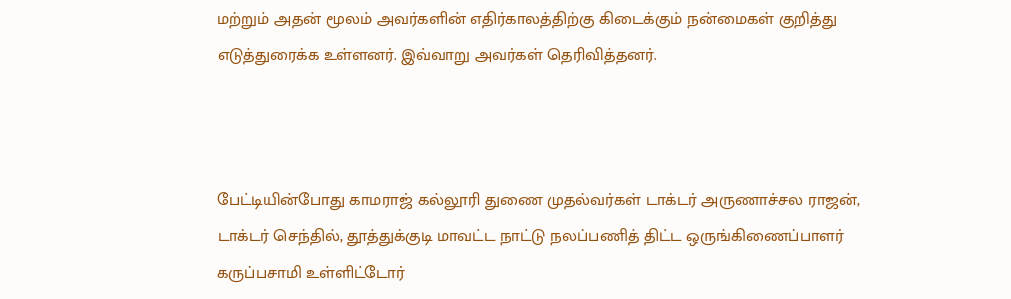மற்றும் அதன் மூலம் அவர்களின் எதிர்காலத்திற்கு கிடைக்கும் நன்மைகள் குறித்து எடுத்துரைக்க உள்ளனர். இவ்வாறு அவர்கள் தெரிவித்தனர்.



பேட்டியின்போது காமராஜ் கல்லூரி துணை முதல்வர்கள் டாக்டர் அருணாச்சல ராஜன், டாக்டர் செந்தில், தூத்துக்குடி மாவட்ட நாட்டு நலப்பணித் திட்ட ஒருங்கிணைப்பாளர் கருப்பசாமி உள்ளிட்டோர்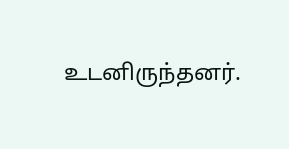உடனிருந்தனர்.